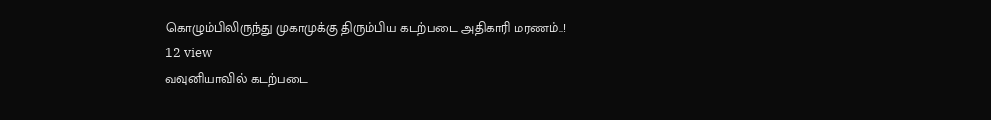கொழும்பிலிருந்து முகாமுக்கு திரும்பிய கடற்படை அதிகாரி மரணம்..!
12 view
வவுனியாவில் கடற்படை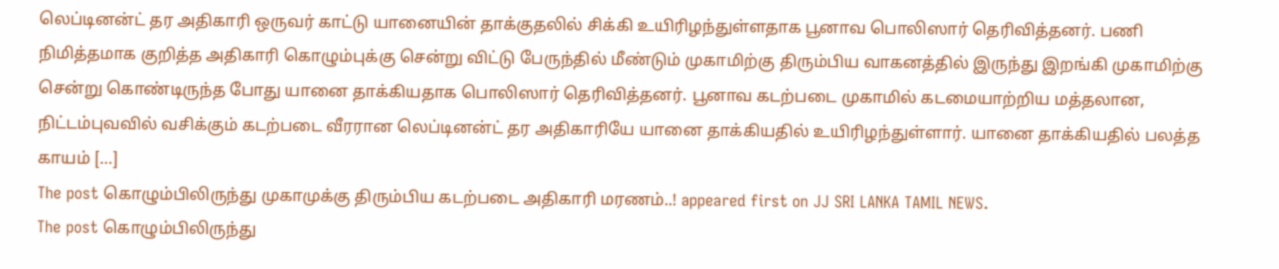லெப்டினன்ட் தர அதிகாரி ஒருவர் காட்டு யானையின் தாக்குதலில் சிக்கி உயிரிழந்துள்ளதாக பூனாவ பொலிஸார் தெரிவித்தனர். பணி நிமித்தமாக குறித்த அதிகாரி கொழும்புக்கு சென்று விட்டு பேருந்தில் மீண்டும் முகாமிற்கு திரும்பிய வாகனத்தில் இருந்து இறங்கி முகாமிற்கு சென்று கொண்டிருந்த போது யானை தாக்கியதாக பொலிஸார் தெரிவித்தனர். பூனாவ கடற்படை முகாமில் கடமையாற்றிய மத்தலான, நிட்டம்புவவில் வசிக்கும் கடற்படை வீரரான லெப்டினன்ட் தர அதிகாரியே யானை தாக்கியதில் உயிரிழந்துள்ளார். யானை தாக்கியதில் பலத்த காயம் […]
The post கொழும்பிலிருந்து முகாமுக்கு திரும்பிய கடற்படை அதிகாரி மரணம்..! appeared first on JJ SRI LANKA TAMIL NEWS.
The post கொழும்பிலிருந்து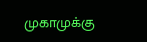முகாமுக்கு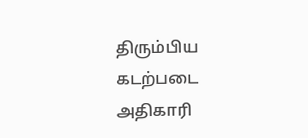திரும்பிய கடற்படை அதிகாரி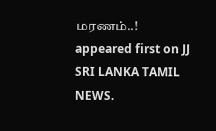மரணம்..! appeared first on JJ SRI LANKA TAMIL NEWS.